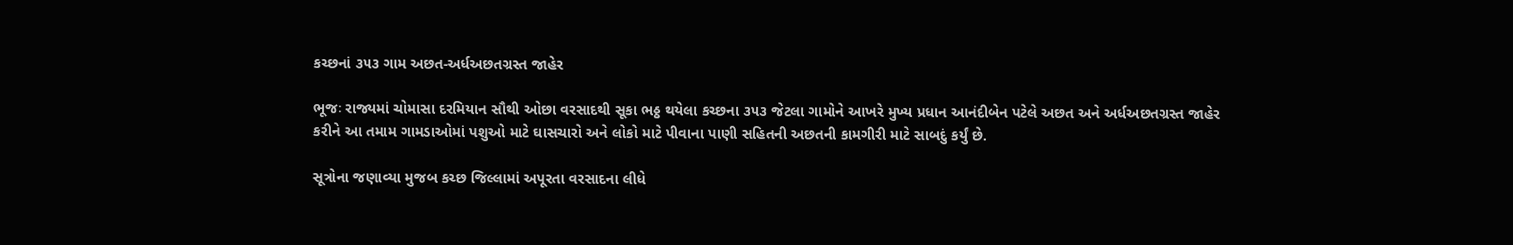કચ્છનાં ૩૫૩ ગામ અછત-અર્ધઅછતગ્રસ્ત જાહેર

ભૂજઃ રાજ્યમાં ચોમાસા દરમિયાન સૌથી ઓછા વરસાદથી સૂકા ભઠ્ઠ થયેલા કચ્છના ૩૫૩ જેટલા ગામોને આખરે મુખ્ય પ્રધાન આનંદીબેન પટેલે અછત અને અર્ધઅછતગ્રસ્ત જાહેર કરીને આ તમામ ગામડાઓમાં પશુઓ માટે ઘાસચારો અને લોકો માટે પીવાના પાણી સહિતની અછતની કામગીરી માટે સાબદું કર્યું છે.

સૂત્રોના જણાવ્યા મુજબ કચ્છ જિલ્લામાં અપૂરતા વરસાદના લીધે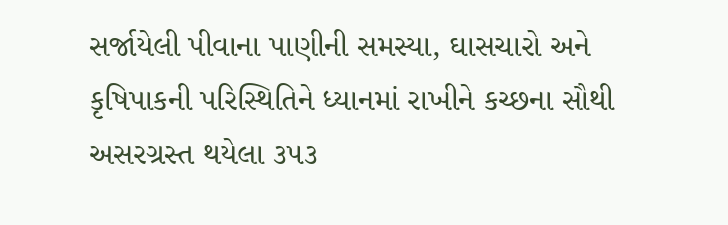સર્જાયેલી પીવાના પાણીની સમસ્યા, ઘાસચારો અને કૃષિપાકની પરિસ્થિતિને ધ્યાનમાં રાખીને કચ્છના સૌથી અસરગ્રસ્ત થયેલા ૩૫૩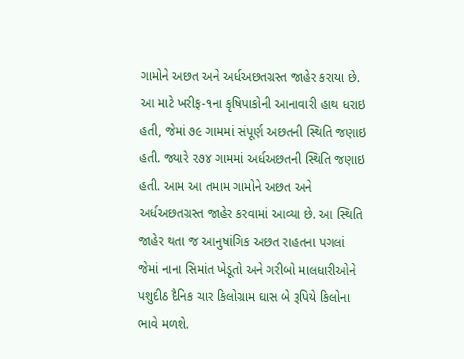ગામોને અછત અને અર્ધઅછતગ્રસ્ત જાહેર કરાયા છે. આ માટે ખરીફ-૧ના કૃષિપાકોની આનાવારી હાથ ધરાઇ હતી, જેમાં ૭૯ ગામમાં સંપૂર્ણ અછતની સ્થિતિ જણાઇ હતી. જ્યારે ૨૭૪ ગામમાં અર્ધઅછતની સ્થિતિ જણાઇ હતી. આમ આ તમામ ગામોને અછત અને અર્ધઅછતગ્રસ્ત જાહેર કરવામાં આવ્યા છે. આ સ્થિતિ જાહેર થતા જ આનુષાંગિક અછત રાહતના પગલાં જેમાં નાના સિમાંત ખેડૂતો અને ગરીબો માલધારીઓને પશુદીઠ દૈનિક ચાર કિલોગ્રામ ઘાસ બે રૂપિયે કિલોના ભાવે મળશે.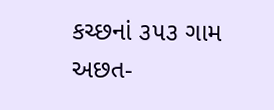કચ્છનાં ૩૫૩ ગામ અછત-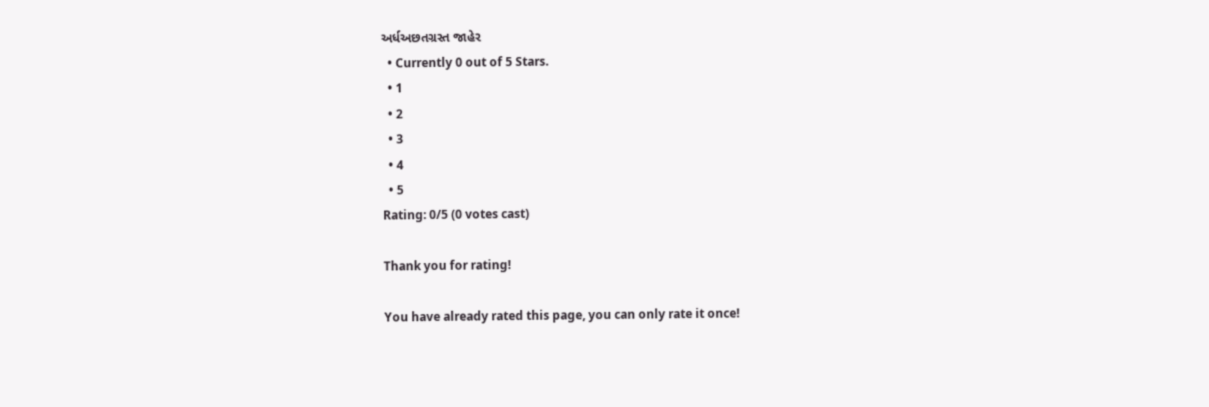અર્ધઅછતગ્રસ્ત જાહેર
  • Currently 0 out of 5 Stars.
  • 1
  • 2
  • 3
  • 4
  • 5
Rating: 0/5 (0 votes cast)

Thank you for rating!

You have already rated this page, you can only rate it once!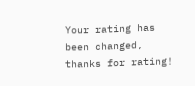Your rating has been changed, thanks for rating!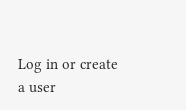Log in or create a user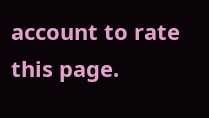account to rate this page.